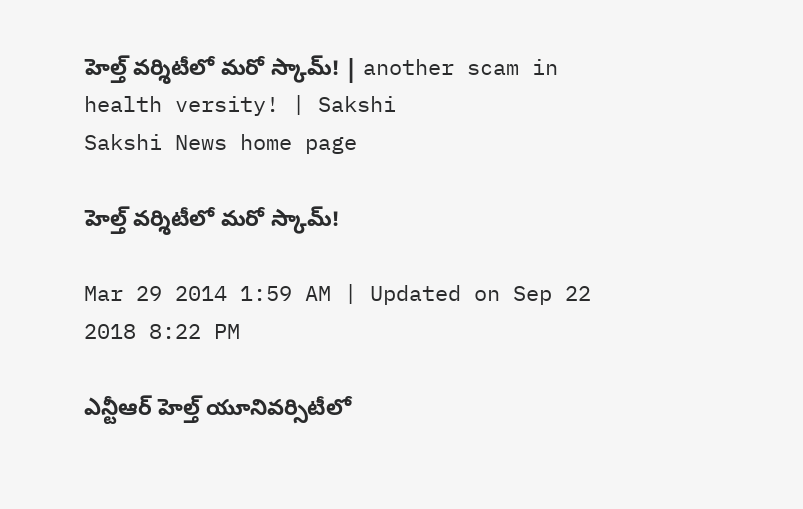హెల్త్ వర్శిటీలో మరో స్కామ్! | another scam in health versity! | Sakshi
Sakshi News home page

హెల్త్ వర్శిటీలో మరో స్కామ్!

Mar 29 2014 1:59 AM | Updated on Sep 22 2018 8:22 PM

ఎన్టీఆర్ హెల్త్ యూనివర్సిటీలో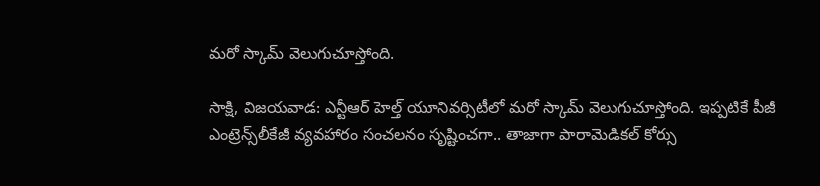మరో స్కామ్ వెలుగుచూస్తోంది.

సాక్షి, విజయవాడ: ఎన్టీఆర్ హెల్త్ యూనివర్సిటీలో మరో స్కామ్ వెలుగుచూస్తోంది. ఇప్పటికే పీజీ ఎంట్రెన్స్‌లీకేజీ వ్యవహారం సంచలనం సృష్టించగా.. తాజాగా పారామెడికల్ కోర్సు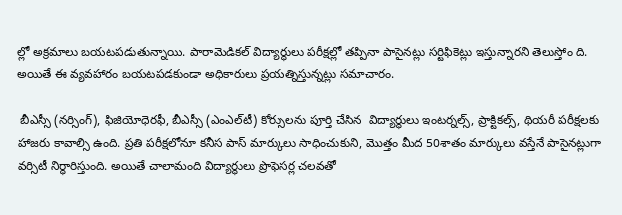ల్లో అక్రమాలు బయటపడుతున్నాయి. పారామెడికల్ విద్యార్థులు పరీక్షల్లో తప్పినా పాసైనట్లు సర్టిఫికెట్లు ఇస్తున్నారని తెలుస్తోం ది. అయితే ఈ వ్యవహారం బయటపడకుండా అధికారులు ప్రయత్నిస్తున్నట్లు సమాచారం.

 బీఎస్సీ (నర్సింగ్), ఫిజియోధెరఫీ, బీఎస్సీ (ఎంఎల్‌టీ) కోర్సులను పూర్తి చేసిన  విద్యార్థులు ఇంటర్నల్స్, ప్రాక్టికల్స్, థియరీ పరీక్షలకు హాజరు కావాల్సి ఉంది. ప్రతి పరీక్షలోనూ కనీస పాస్ మార్కులు సాధించుకుని, మొత్తం మీద 50శాతం మార్కులు వస్తేనే పాసైనట్లుగా వర్సిటీ నిర్ధారిస్తుంది. అయితే చాలామంది విద్యార్థులు ప్రొఫెసర్ల చలవతో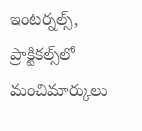ఇంటర్నల్స్, ప్రాక్టికల్స్‌లో మంచిమార్కులు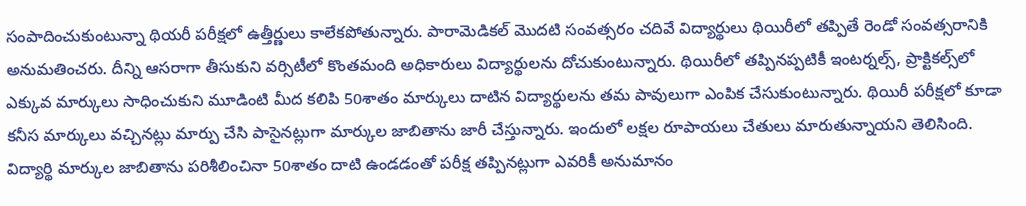సంపాదించుకుంటున్నా థియరీ పరీక్షలో ఉత్తీర్ణులు కాలేకపోతున్నారు. పారామెడికల్ మొదటి సంవత్సరం చదివే విద్యార్థులు థియిరీలో తప్పితే రెండో సంవత్సరానికి అనుమతించరు. దీన్ని ఆసరాగా తీసుకుని వర్సిటీలో కొంతమంది అధికారులు విద్యార్థులను దోచుకుంటున్నారు. థియిరీలో తప్పినప్పటికీ ఇంటర్నల్స్, ప్రాక్టికల్స్‌లో ఎక్కువ మార్కులు సాధించుకుని మూడింటి మీద కలిపి 50శాతం మార్కులు దాటిన విద్యార్థులను తమ పావులుగా ఎంపిక చేసుకుంటున్నారు. థియిరీ పరీక్షలో కూడా కనీస మార్కులు వచ్చినట్లు మార్పు చేసి పాసైనట్లుగా మార్కుల జాబితాను జారీ చేస్తున్నారు. ఇందులో లక్షల రూపాయలు చేతులు మారుతున్నాయని తెలిసింది. విద్యార్థి మార్కుల జాబితాను పరిశీలించినా 50శాతం దాటి ఉండడంతో పరీక్ష తప్పినట్లుగా ఎవరికీ అనుమానం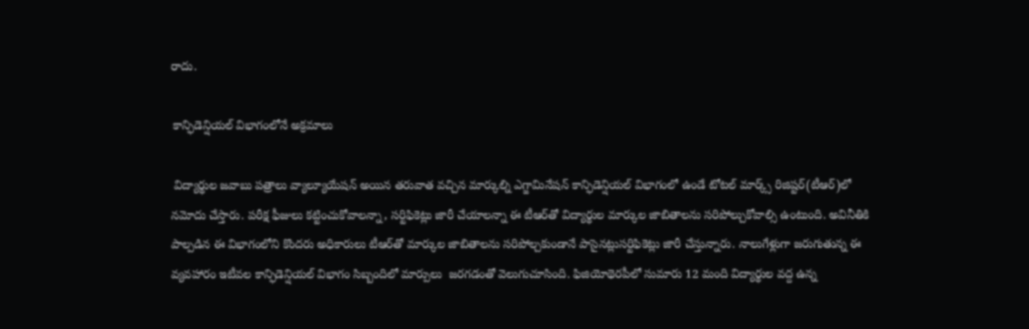రాదు.

 కాన్ఫిడెన్షియల్ విభాగంలోనే అక్రమాలు

 విద్యార్థుల జవాబు పత్రాలు వ్యాల్యూయేషన్ అయిన తరువాత వచ్చిన మార్కుల్ని ఎగ్జామినేషన్ కాన్ఫిడెన్షియల్ విభాగంలో ఉండే టోటల్ మార్క్స్ రిజిష్టర్(టీఆర్)లో నమోదు చేస్తారు. పరీక్ష ఫీజులు కట్టించుకోవాలన్నా, సర్టిఫికెట్లు జారీ చేయాలన్నా ఈ టీఆర్‌తో విద్యార్థుల మార్కుల జాబితాలను సరిపోల్చుకోవాల్సి ఉంటుంది. అవినీతికి పాల్పడిన ఈ విభాగంలోని కొందరు అధికారులు టీఆర్‌తో మార్కుల జాబితాలను సరిపోల్చకుండానే పాసైనట్లుసర్టిఫికెట్లు జారీ చేస్తున్నారు. నాలుగేళ్లుగా జరుగుతున్న ఈ వ్యవహారం ఇటీవల కాన్ఫిడెన్షియల్ విభాగం సిబ్బందిలో మార్పులు  జరగడంతో వెలుగుచూసింది. ఫిజియోథెరపీలో సుమారు 12 మంది విద్యార్థుల వద్ద ఉన్న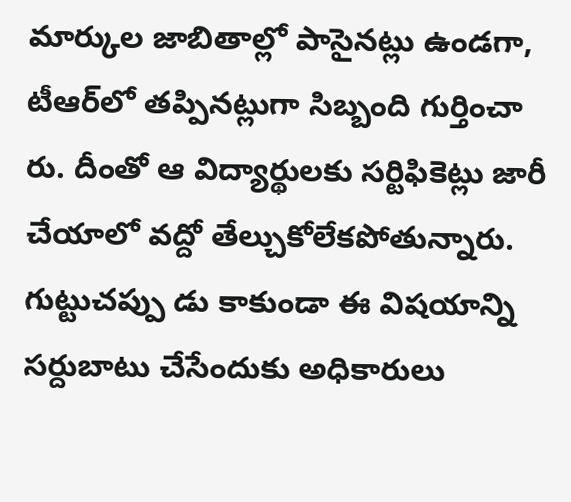మార్కుల జాబితాల్లో పాసైనట్లు ఉండగా, టీఆర్‌లో తప్పినట్లుగా సిబ్బంది గుర్తించా రు. దీంతో ఆ విద్యార్థులకు సర్టిఫికెట్లు జారీ చేయాలో వద్దో తేల్చుకోలేకపోతున్నారు. గుట్టుచప్పు డు కాకుండా ఈ విషయాన్ని సర్దుబాటు చేసేందుకు అధికారులు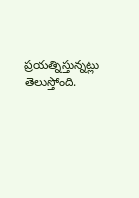ప్రయత్నిస్తున్నట్లు తెలుస్తోంది.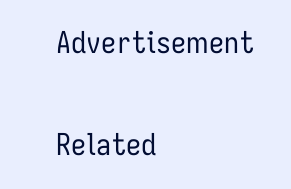Advertisement

Related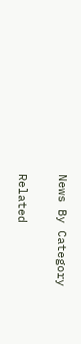News By Category

Related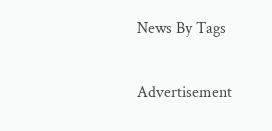News By Tags

Advertisement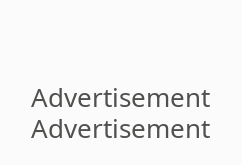Advertisement
Advertisement